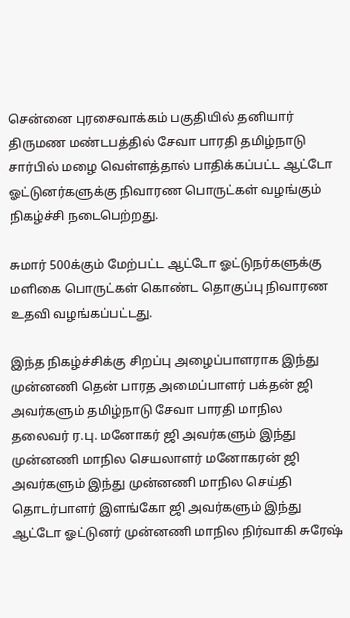சென்னை புரசைவாக்கம் பகுதியில் தனியார் திருமண மண்டபத்தில் சேவா பாரதி தமிழ்நாடு சார்பில் மழை வெள்ளத்தால் பாதிக்கப்பட்ட ஆட்டோ ஓட்டுனர்களுக்கு நிவாரண பொருட்கள் வழங்கும் நிகழ்ச்சி நடைபெற்றது.

சுமார் 500க்கும் மேற்பட்ட ஆட்டோ ஓட்டுநர்களுக்கு மளிகை பொருட்கள் கொண்ட தொகுப்பு நிவாரண உதவி வழங்கப்பட்டது.

இந்த நிகழ்ச்சிக்கு சிறப்பு அழைப்பாளராக இந்து முன்னணி தென் பாரத அமைப்பாளர் பக்தன் ஜி அவர்களும் தமிழ்நாடு சேவா பாரதி மாநில தலைவர் ர.பு. மனோகர் ஜி அவர்களும் இந்து முன்னணி மாநில செயலாளர் மனோகரன் ஜி அவர்களும் இந்து முன்னணி மாநில செய்தி தொடர்பாளர் இளங்கோ ஜி அவர்களும் இந்து ஆட்டோ ஓட்டுனர் முன்னணி மாநில நிர்வாகி சுரேஷ்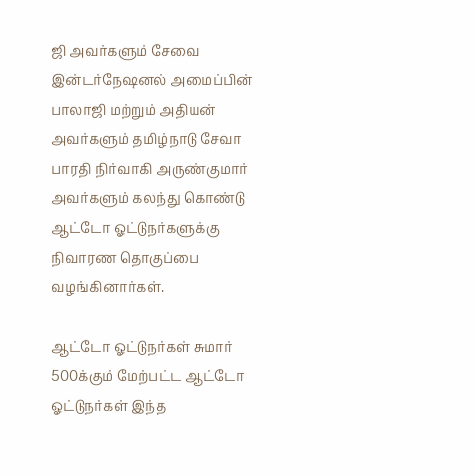ஜி அவர்களும் சேவை இன்டர்நேஷனல் அமைப்பின் பாலாஜி மற்றும் அதியன் அவர்களும் தமிழ்நாடு சேவா பாரதி நிர்வாகி அருண்குமார் அவர்களும் கலந்து கொண்டு ஆட்டோ ஓட்டுநர்களுக்கு நிவாரண தொகுப்பை வழங்கினார்கள்.

ஆட்டோ ஓட்டுநர்கள் சுமார் 500க்கும் மேற்பட்ட ஆட்டோ ஓட்டுநர்கள் இந்த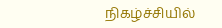நிகழ்ச்சியில்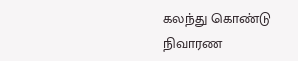கலந்து கொண்டு நிவாரண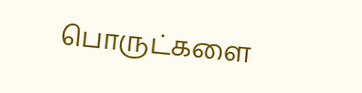பொருட்களை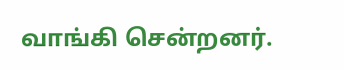வாங்கி சென்றனர்.